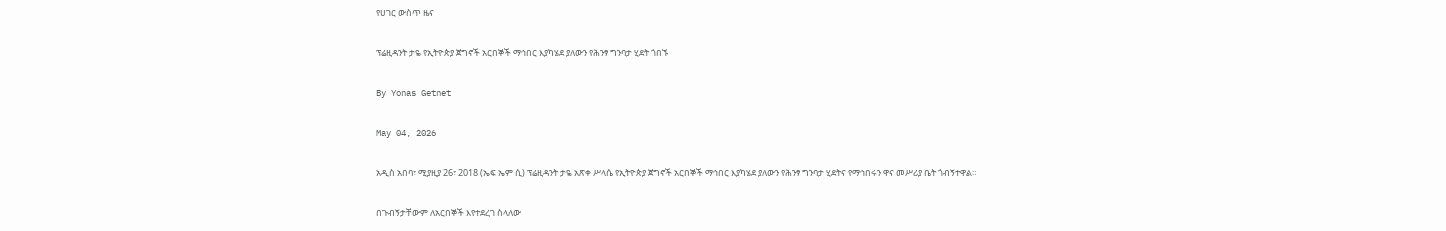የሀገር ውስጥ ዜና

ፕሬዚዳንት ታዬ የኢትዮጵያ ጀግኖች አርበኞች ማኅበር እያካሄደ ያለውን የሕንፃ ግንባታ ሂደት ጎበኙ

By Yonas Getnet

May 04, 2026

አዲስ አበባ፣ ሚያዚያ 26፣ 2018 (ኤፍ ኤም ሲ) ፕሬዚዳንት ታዬ አጽቀ ሥላሴ የኢትዮጵያ ጀግኖች አርበኞች ማኅበር እያካሄደ ያለውን የሕንፃ ግንባታ ሂደትና የማኅበሩን ዋና መሥሪያ ቤት ጎብኝተዋል።

በጉብኝታቸውም ለአርበኞች እየተደረገ ስላለው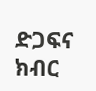ድጋፍና ክብር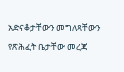አድናቆታቸውን መግለጻቸውን የጽሕፈት ቤታቸው መረጃ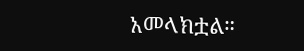አመላክቷል።